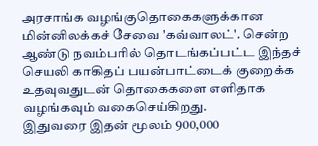அரசாங்க வழங்குதொகைகளுக்கான மின்னிலக்கச் சேவை 'கவ்வாலட்'. சென்ற ஆண்டு நவம்பரில் தொடங்கப்பட்ட இந்தச் செயலி காகிதப் பயன்பாட்டைக் குறைக்க உதவுவதுடன் தொகைகளை எளிதாக வழங்கவும் வகைசெய்கிறது.
இதுவரை இதன் மூலம் 900,000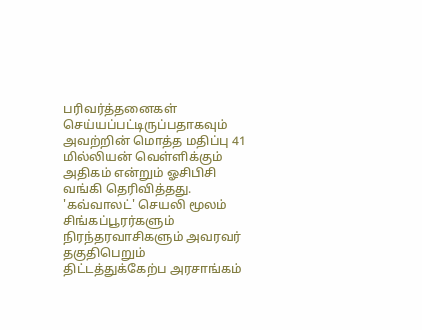பரிவர்த்தனைகள் செய்யப்பட்டிருப்பதாகவும் அவற்றின் மொத்த மதிப்பு 41 மில்லியன் வெள்ளிக்கும் அதிகம் என்றும் ஓசிபிசி வங்கி தெரிவித்தது.
'கவ்வாலட்' செயலி மூலம் சிங்கப்பூரர்களும் நிரந்தரவாசிகளும் அவரவர் தகுதிபெறும் திட்டத்துக்கேற்ப அரசாங்கம்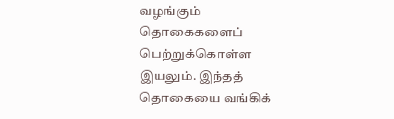வழங்கும் தொகைகளைப் பெற்றுக்கொள்ள இயலும். இந்தத் தொகையை வங்கிக்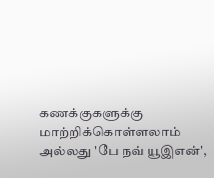கணக்குகளுக்கு மாற்றிக்கொள்ளலாம் அல்லது 'பே நவ் யூஇஎன்',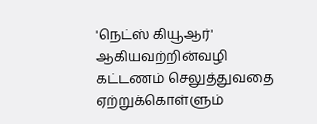'நெட்ஸ் கியூஆர்' ஆகியவற்றின்வழி கட்டணம் செலுத்துவதை ஏற்றுக்கொள்ளும்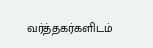வர்த்தகர்களிடம்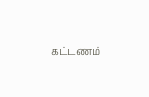கட்டணம்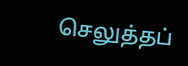செலுத்தப்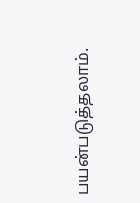பயன்படுத்தலாம்.